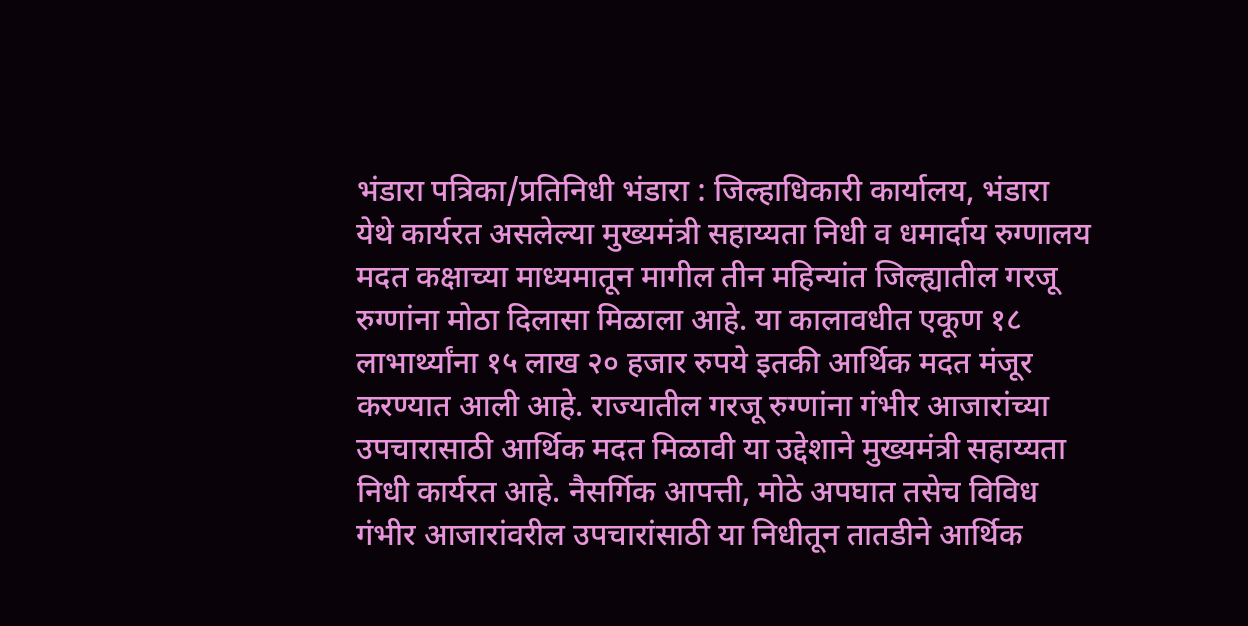भंडारा पत्रिका/प्रतिनिधी भंडारा : जिल्हाधिकारी कार्यालय, भंडारा येथे कार्यरत असलेल्या मुख्यमंत्री सहाय्यता निधी व धमार्दाय रुग्णालय मदत कक्षाच्या माध्यमातून मागील तीन महिन्यांत जिल्ह्यातील गरजू रुग्णांना मोठा दिलासा मिळाला आहे. या कालावधीत एकूण १८ लाभार्थ्यांना १५ लाख २० हजार रुपये इतकी आर्थिक मदत मंजूर करण्यात आली आहे. राज्यातील गरजू रुग्णांना गंभीर आजारांच्या उपचारासाठी आर्थिक मदत मिळावी या उद्देशाने मुख्यमंत्री सहाय्यता निधी कार्यरत आहे. नैसर्गिक आपत्ती, मोठे अपघात तसेच विविध गंभीर आजारांवरील उपचारांसाठी या निधीतून तातडीने आर्थिक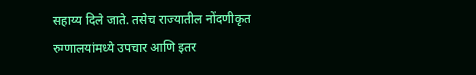सहाय्य दिले जाते. तसेच राज्यातील नोंदणीकृत रुग्णालयांमध्ये उपचार आणि इतर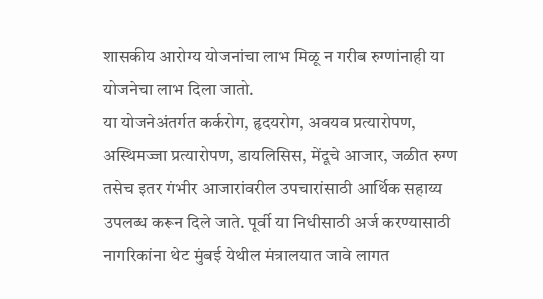शासकीय आरोग्य योजनांचा लाभ मिळू न गरीब रुग्णांनाही या योजनेचा लाभ दिला जातो.
या योजनेअंतर्गत कर्करोग, हृदयरोग, अवयव प्रत्यारोपण, अस्थिमज्जा प्रत्यारोपण, डायलिसिस, मेंदूचे आजार, जळीत रुग्ण तसेच इतर गंभीर आजारांवरील उपचारांसाठी आर्थिक सहाय्य उपलब्ध करून दिले जाते. पूर्वी या निधीसाठी अर्ज करण्यासाठी नागरिकांना थेट मुंबई येथील मंत्रालयात जावे लागत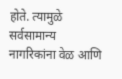होते. त्यामुळे सर्वसामान्य नागरिकांना वेळ आणि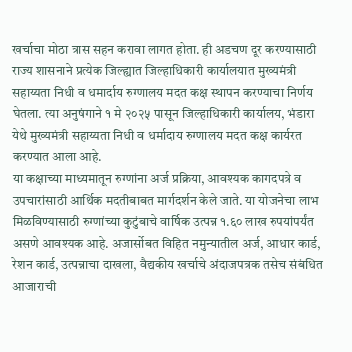खर्चाचा मोठा त्रास सहन करावा लागत होता. ही अडचण दूर करण्यासाठी राज्य शासनाने प्रत्येक जिल्ह्यात जिल्हाधिकारी कार्यालयात मुख्यमंत्री सहाय्यता निधी व धमार्दाय रुग्णालय मदत कक्ष स्थापन करण्याचा निर्णय घेतला. त्या अनुषंगाने १ मे २०२५ पासून जिल्हाधिकारी कार्यालय, भंडारा येथे मुख्यमंत्री सहाय्यता निधी व धर्मादाय रुग्णालय मदत कक्ष कार्यरत करण्यात आला आहे.
या कक्षाच्या माध्यमातून रुग्णांना अर्ज प्रक्रिया, आवश्यक कागदपत्रे व उपचारांसाठी आर्थिक मदतीबाबत मार्गदर्शन केले जाते. या योजनेचा लाभ मिळविण्यासाठी रुग्णांच्या कुटुंबाचे वार्षिक उत्पन्न १.६० लाख रुपयांपर्यंत असणे आवश्यक आहे. अजार्सोबत विहित नमुन्यातील अर्ज, आधार कार्ड, रेशन कार्ड, उत्पन्नाचा दाखला, वैद्यकीय खर्चाचे अंदाजपत्रक तसेच संबंधित आजाराची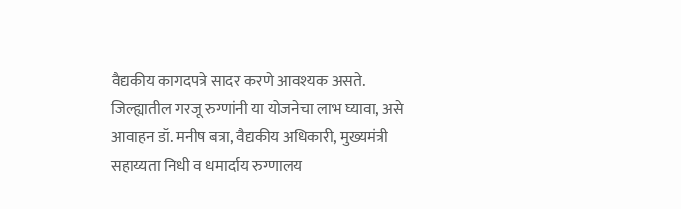वैद्यकीय कागदपत्रे सादर करणे आवश्यक असते. जिल्ह्यातील गरजू रुग्णांनी या योजनेचा लाभ घ्यावा, असे आवाहन डॉ. मनीष बत्रा, वैद्यकीय अधिकारी, मुख्यमंत्री सहाय्यता निधी व धमार्दाय रुग्णालय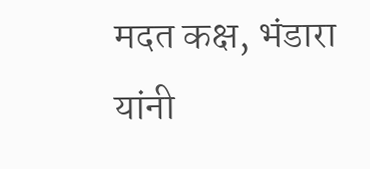मदत कक्ष, भंडारा यांनी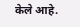केले आहे.